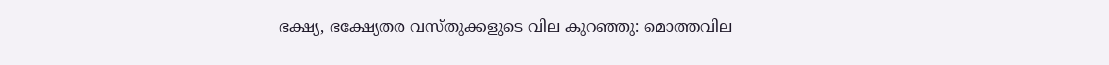ഭക്ഷ്യ, ഭക്ഷ്യേതര വസ്തുക്കളുടെ വില കുറഞ്ഞു: മൊത്തവില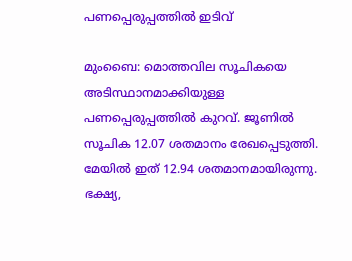പണപ്പെരുപ്പത്തില്‍ ഇടിവ്

മുംബൈ: മൊത്തവില സൂചികയെ അടിസ്ഥാനമാക്കിയുള്ള പണപ്പെരുപ്പത്തില്‍ കുറവ്. ജൂണില്‍ സൂചിക 12.07 ശതമാനം രേഖപ്പെടുത്തി. മേയില്‍ ഇത് 12.94 ശതമാനമായിരുന്നു. ഭക്ഷ്യ,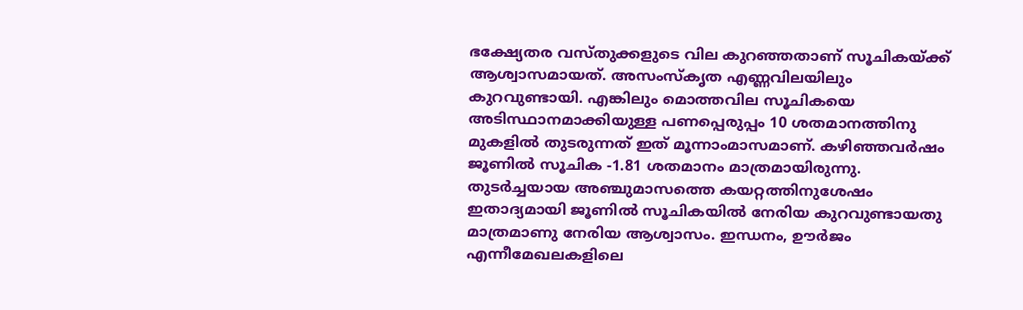ഭക്ഷ്യേതര വസ്തുക്കളുടെ വില കുറഞ്ഞതാണ് സൂചികയ്ക്ക് ആശ്വാസമായത്. അസംസ്‌കൃത എണ്ണവിലയിലും കുറവുണ്ടായി. എങ്കിലും മൊത്തവില സൂചികയെ അടിസ്ഥാനമാക്കിയുള്ള പണപ്പെരുപ്പം 10 ശതമാനത്തിനു മുകളില്‍ തുടരുന്നത് ഇത് മൂന്നാംമാസമാണ്. കഴിഞ്ഞവര്‍ഷം ജൂണില്‍ സൂചിക -1.81 ശതമാനം മാത്രമായിരുന്നു. തുടര്‍ച്ചയായ അഞ്ചുമാസത്തെ കയറ്റത്തിനുശേഷം ഇതാദ്യമായി ജൂണില്‍ സൂചികയില്‍ നേരിയ കുറവുണ്ടായതു മാത്രമാണു നേരിയ ആശ്വാസം. ഇന്ധനം, ഊര്‍ജം എന്നീമേഖലകളിലെ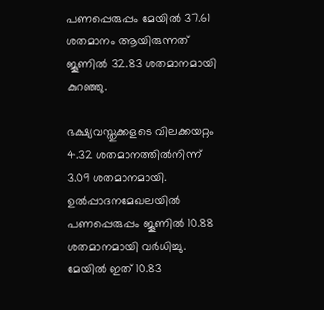പണപ്പെരുപ്പം മേയില്‍ 37.61 ശതമാനം ആയിരുന്നത് ജൂണില്‍ 32.83 ശതമാനമായി കുറഞ്ഞു.

ഭക്ഷ്യവസ്തുക്കളടെ വിലക്കയറ്റം 4.32 ശതമാനത്തില്‍നിന്ന് 3.09 ശതമാനമായി. ഉല്‍പ്പാദനമേഖലയില്‍ പണപ്പെരുപ്പം ജൂണില്‍ 10.88 ശതമാനമായി വര്‍ധിച്ചു. മേയില്‍ ഇത് 10.83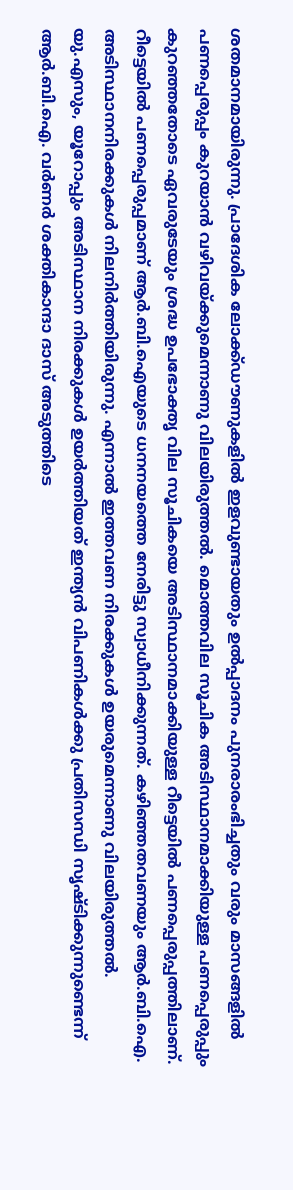ശതമാനമായിരുന്നു. പ്രാദേശിക ലോക്ക്ഡൗണുകളില്‍ ഇളവുണ്ടായതും ഉല്‍പ്പാദനം പുനരാരംഭിച്ചതും വരും മാസങ്ങളില്‍ പണപ്പെരുപ്പം കുറയാന്‍ വഴിവയ്ക്കുമെന്നാണു വിലയിരുത്തല്‍. മൊത്തവില സൂചിക അടിസ്ഥാനമാക്കിയുള്ള പണപ്പെരുപ്പും കുറഞ്ഞതോടെ ഏവരുടേയും ശ്രദ്ധ ഉപഭോക്തൃ വില സൂചികയെ അടിസ്ഥാനമാക്കിയുള്ള റീട്ടെയില്‍ പണപ്പെരുപ്പത്തിലാണ്. റീട്ടെയില്‍ പണപ്പെരുപ്പമാണ് ആര്‍.ബി.ഐയുടെ ധനനയത്തെ നേരിട്ടു സ്വാധീനിക്കുന്നത്. കഴിഞ്ഞതവണയും ആര്‍.ബി.ഐ. അടിസ്ഥാനനിരക്കുകള്‍ നിലനിര്‍ത്തിയിരുന്നു. എന്നാല്‍ ഇത്തവണ നിരക്കുകള്‍ ഉയരുമെന്നാണു വിലയിരുത്തല്‍. യു.എസും, യൂറോപ്പും അടിസ്ഥാന നിരക്കുകള്‍ ഉയര്‍ത്തിയത് ഇന്ത്യന്‍ വിപണികള്‍ക്കു പ്രതിസന്ധി സൃഷ്ടിക്കുന്നുണ്ടെന്ന് ആര്‍.ബി.ഐ. വര്‍ണര്‍ ശക്തികാന്ദാ ദാസ് അടുത്തിടെ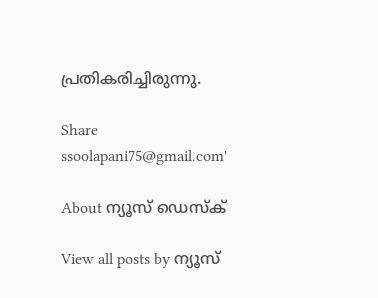പ്രതികരിച്ചിരുന്നു.

Share
ssoolapani75@gmail.com'

About ന്യൂസ് ഡെസ്ക്

View all posts by ന്യൂസ്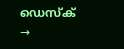ഡെസ്ക് →